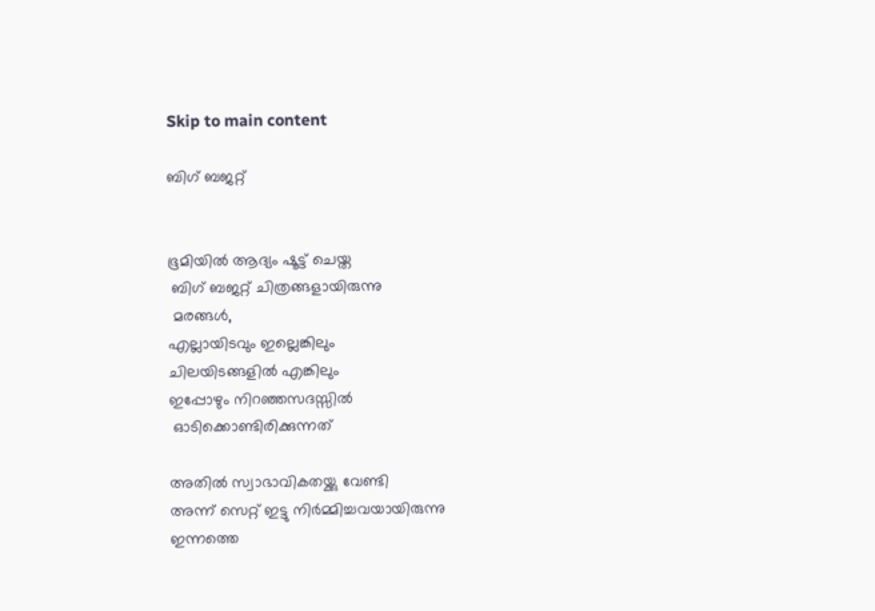Skip to main content

ബിഗ്‌ ബജറ്റ്


ഭൂമിയിൽ ആദ്യം ഷൂട്ട് ചെയ്ത
 ബിഗ്‌ ബജറ്റ് ചിത്രങ്ങളായിരുന്നു
 മരങ്ങൾ,
എല്ലായിടവും ഇല്ലെങ്കിലും
ചിലയിടങ്ങളിൽ എങ്കിലും
ഇപ്പോഴും നിറഞ്ഞസദസ്സിൽ
 ഓടിക്കൊണ്ടിരിക്കുന്നത്

അതിൽ സ്വാഭാവികതയ്ക്കു വേണ്ടി
അന്ന് സെറ്റ് ഇട്ടു നിർമ്മിച്ചവയായിരുന്നു
ഇന്നത്തെ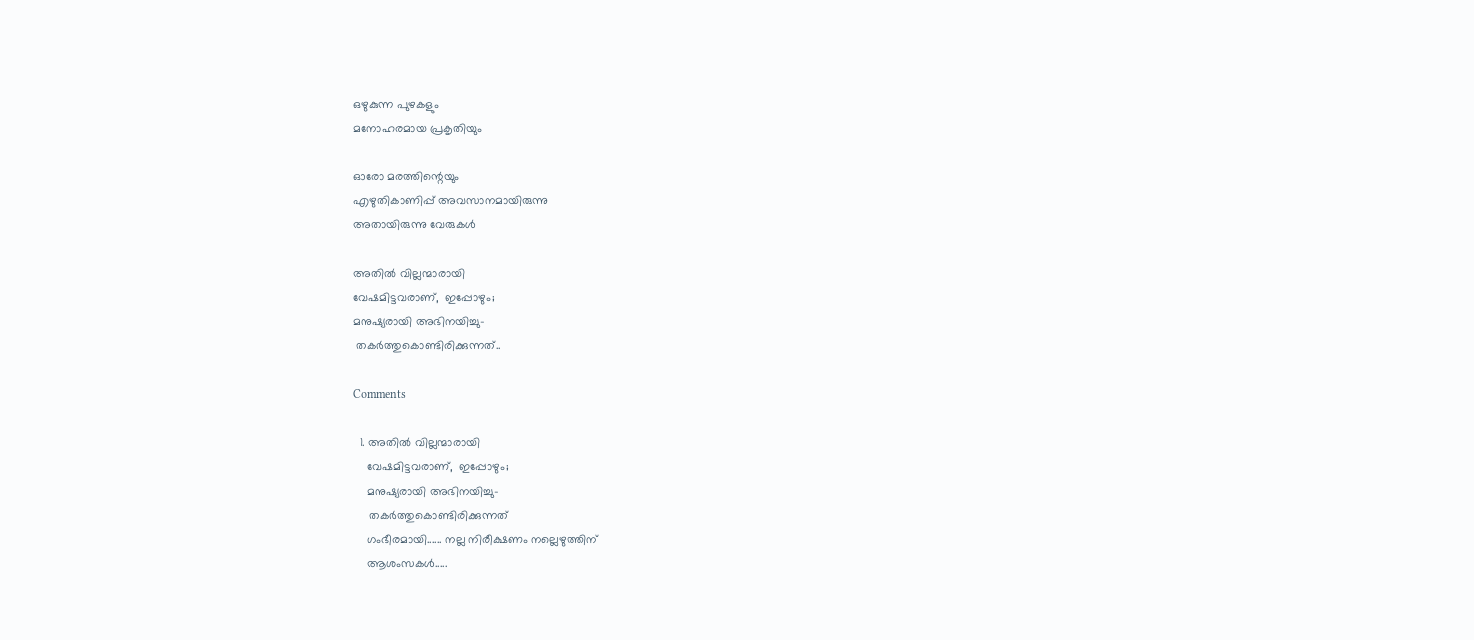ഒഴുകുന്ന പുഴകളും
മനോഹരമായ പ്രകൃതിയും

ഓരോ മരത്തിന്റെയും
എഴുതികാണിപ്പ് അവസാനമായിരുന്നു
അതായിരുന്നു വേരുകൾ

അതിൽ വില്ലന്മാരായി
വേഷമിട്ടവരാണ്,  ഇപ്പോഴും;
മനുഷ്യരായി അഭിനയിച്ചു-
 തകർത്തുകൊണ്ടിരിക്കുന്നത്..

Comments

  1. അതിൽ വില്ലന്മാരായി
    വേഷമിട്ടവരാണ്,  ഇപ്പോഴും;
    മനുഷ്യരായി അഭിനയിച്ചു-
     തകർത്തുകൊണ്ടിരിക്കുന്നത്
    ഗംഭീരമായി...... നല്ല നിരീക്ഷണം നല്ലെഴുത്തിന്
    ആശംസകൾ.....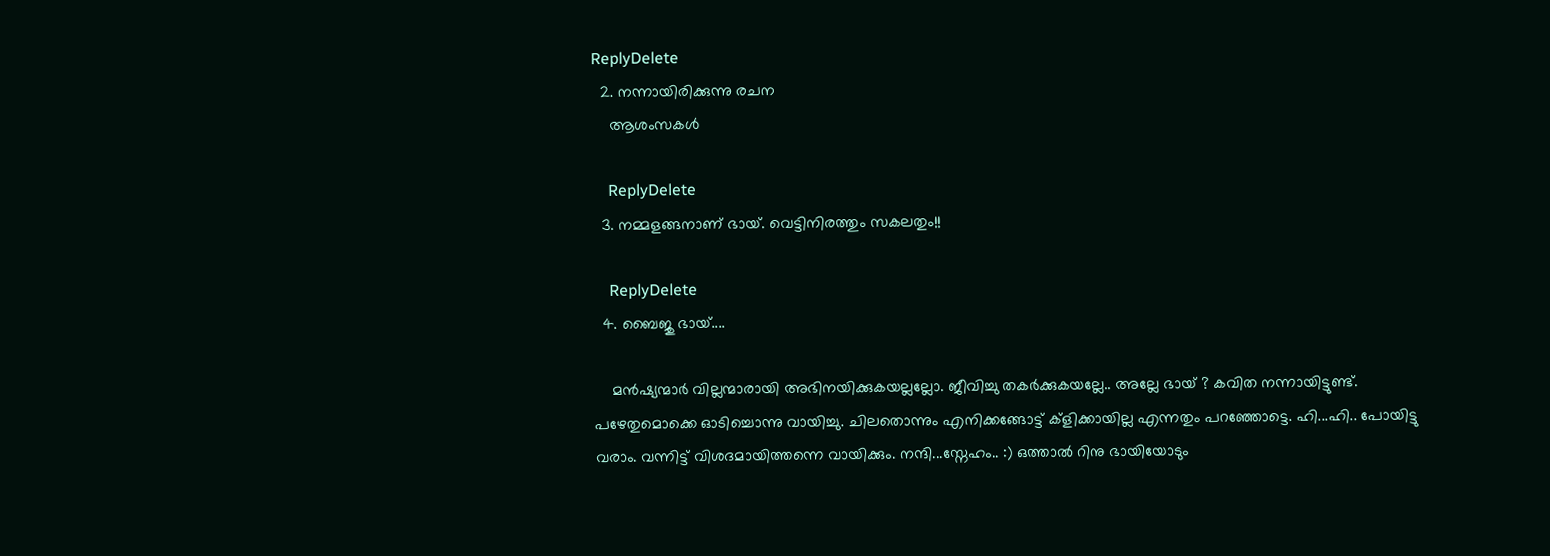ReplyDelete
  2. നന്നായിരിക്കുന്നു രചന
    ആശംസകള്‍

    ReplyDelete
  3. നമ്മളങ്ങനാണ് ഭായ്. വെട്ടിനിരത്തും സകലതും!!

    ReplyDelete
  4. ബൈജു ഭായ്....

    മൻഷ്യന്മാർ വില്ലന്മാരായി അഭിനയിക്കുകയല്ലല്ലോ. ജീവിച്ചു തകർക്കുകയല്ലേ.. അല്ലേ ഭായ് ? കവിത നന്നായിട്ടുണ്ട്. പഴേതുമൊക്കെ ഓടിച്ചൊന്നു വായിച്ചു. ചിലതൊന്നും എനിക്കങ്ങോട്ട് ക്ളിക്കായില്ല എന്നതും പറഞ്ഞോട്ടെ. ഹി...ഹി.. പോയിട്ടു വരാം. വന്നിട്ട് വിശദമായിത്തന്നെ വായിക്കും. നന്ദി...സ്നേഹം.. :) ഒത്താൽ റിനു ഭായിയോടും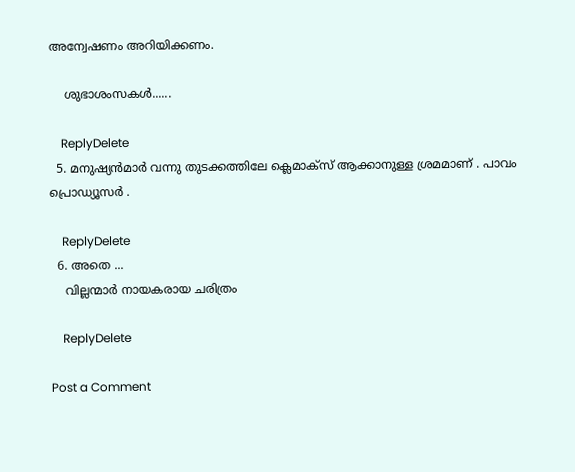അന്വേഷണം അറിയിക്കണം.

    ശുഭാശംസകൾ......

    ReplyDelete
  5. മനുഷ്യൻമാർ വന്നു തുടക്കത്തിലേ ക്ലെമാക്സ് ആക്കാനുള്ള ശ്രമമാണ് . പാവം പ്രൊഡ്യൂസർ .

    ReplyDelete
  6. അതെ ...
    വില്ലന്മാർ നായകരായ ചരിത്രം

    ReplyDelete

Post a Comment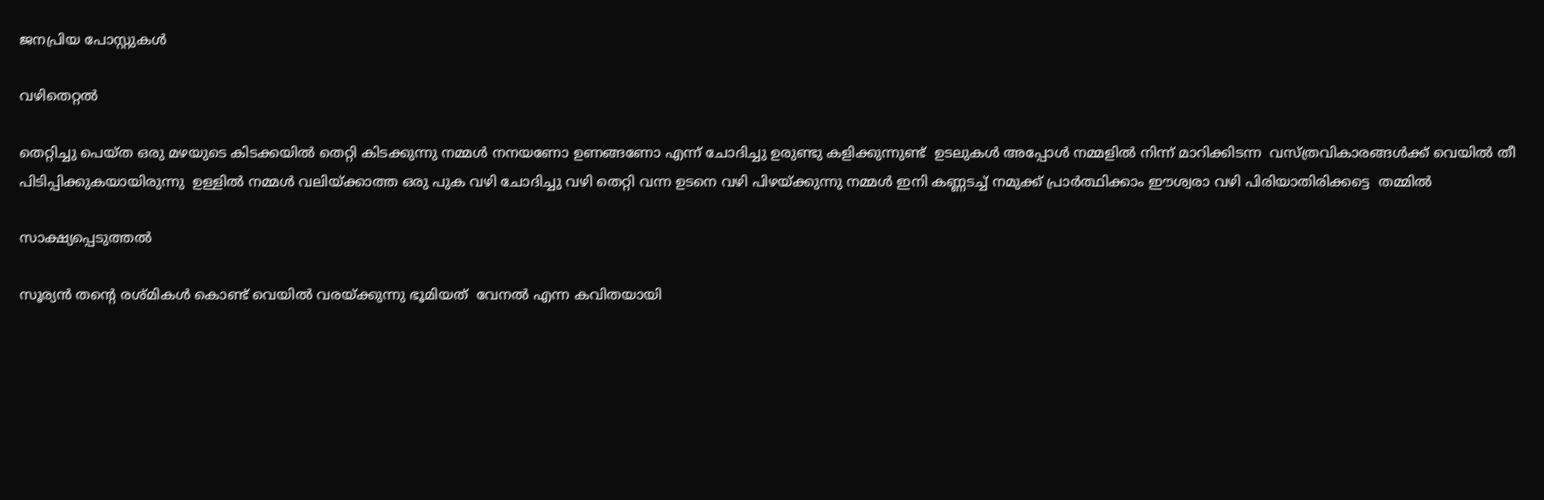ജനപ്രിയ പോസ്റ്റുകൾ

വഴിതെറ്റൽ

തെറ്റിച്ചു പെയ്ത ഒരു മഴയുടെ കിടക്കയിൽ തെറ്റി കിടക്കുന്നു നമ്മൾ നനയണോ ഉണങ്ങണോ എന്ന് ചോദിച്ചു ഉരുണ്ടു കളിക്കുന്നുണ്ട്  ഉടലുകൾ അപ്പോൾ നമ്മളിൽ നിന്ന് മാറിക്കിടന്ന  വസ്ത്രവികാരങ്ങൾക്ക് വെയിൽ തീ  പിടിപ്പിക്കുകയായിരുന്നു  ഉള്ളിൽ നമ്മൾ വലിയ്ക്കാത്ത ഒരു പുക വഴി ചോദിച്ചു വഴി തെറ്റി വന്ന ഉടനെ വഴി പിഴയ്ക്കുന്നു നമ്മൾ ഇനി കണ്ണടച്ച് നമുക്ക് പ്രാർത്ഥിക്കാം ഈശ്വരാ വഴി പിരിയാതിരിക്കട്ടെ  തമ്മിൽ

സാക്ഷ്യപ്പെടുത്തൽ

സൂര്യൻ തന്റെ രശ്മികൾ കൊണ്ട് വെയിൽ വരയ്ക്കുന്നു ഭൂമിയത്  വേനൽ എന്ന കവിതയായി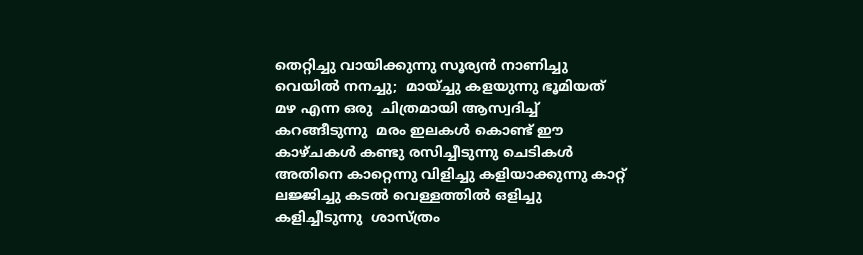തെറ്റിച്ചു വായിക്കുന്നു സൂര്യൻ നാണിച്ചു വെയിൽ നനച്ചു;  മായ്ച്ചു കളയുന്നു ഭൂമിയത് മഴ എന്ന ഒരു  ചിത്രമായി ആസ്വദിച്ച് കറങ്ങീടുന്നു  മരം ഇലകൾ കൊണ്ട് ഈ കാഴ്ചകൾ കണ്ടു രസിച്ചീടുന്നു ചെടികൾ അതിനെ കാറ്റെന്നു വിളിച്ചു കളിയാക്കുന്നു കാറ്റ് ലജ്ജിച്ചു കടൽ വെള്ളത്തിൽ ഒളിച്ചു കളിച്ചീടുന്നു  ശാസ്ത്രം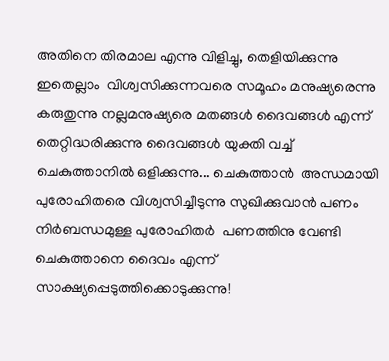അതിനെ തിരമാല എന്നു വിളിച്ചു, തെളിയിക്കുന്നു ഇതെല്ലാം  വിശ്വസിക്കുന്നവരെ സമൂഹം മനുഷ്യരെന്നു കരുതുന്നു നല്ലമനുഷ്യരെ മതങ്ങൾ ദൈവങ്ങൾ എന്ന് തെറ്റിദ്ധരിക്കുന്നു ദൈവങ്ങൾ യുക്തി വച്ച് ചെകുത്താനിൽ ഒളിക്കുന്നു... ചെകുത്താൻ  അന്ധമായി പുരോഹിതരെ വിശ്വസിച്ചീടുന്നു സുഖിക്കുവാൻ പണം നിർബന്ധമുള്ള പുരോഹിതർ  പണത്തിനു വേണ്ടി ചെകുത്താനെ ദൈവം എന്ന് സാക്ഷ്യപ്പെടുത്തിക്കൊടുക്കുന്നു!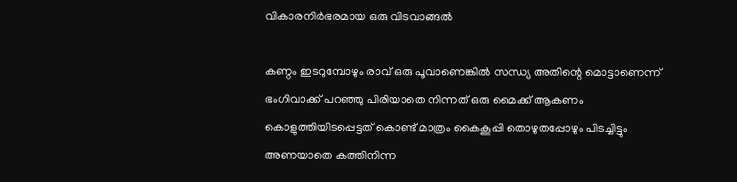വികാരനിർഭരമായ ഒരു വിടവാങ്ങൽ

കണ്ഠം ഇടറുമ്പോഴും രാവ് ഒരു പൂവാണെങ്കിൽ സന്ധ്യ അതിന്റെ മൊട്ടാണെന്ന് ഭംഗിവാക്ക് പറഞ്ഞു പിരിയാതെ നിന്നത് ഒരു മൈക്ക് ആകണം കൊളുത്തിയിടപ്പെട്ടത് കൊണ്ട് മാത്രം കൈകൂപ്പി തൊഴുതപ്പോഴും പിടച്ചിട്ടും അണയാതെ കത്തിനിന്ന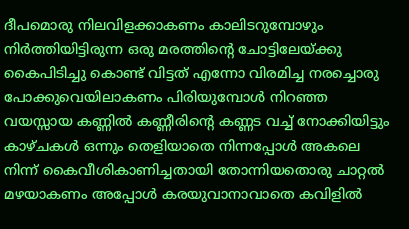ദീപമൊരു നിലവിളക്കാകണം കാലിടറുമ്പോഴും നിർത്തിയിട്ടിരുന്ന ഒരു മരത്തിന്റെ ചോട്ടിലേയ്ക്കു കൈപിടിച്ചു കൊണ്ട് വിട്ടത് എന്നോ വിരമിച്ച നരച്ചൊരു പോക്കുവെയിലാകണം പിരിയുമ്പോൾ നിറഞ്ഞ വയസ്സായ കണ്ണിൽ കണ്ണീരിന്റെ കണ്ണട വച്ച് നോക്കിയിട്ടും കാഴ്ചകൾ ഒന്നും തെളിയാതെ നിന്നപ്പോൾ അകലെ നിന്ന് കൈവീശികാണിച്ചതായി തോന്നിയതൊരു ചാറ്റൽ മഴയാകണം അപ്പോൾ കരയുവാനാവാതെ കവിളിൽ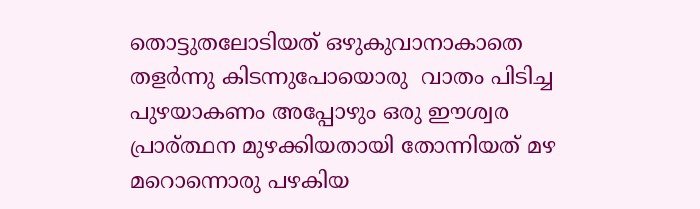തൊട്ടുതലോടിയത് ഒഴുകുവാനാകാതെ തളർന്നു കിടന്നുപോയൊരു  വാതം പിടിച്ച  പുഴയാകണം അപ്പോഴും ഒരു ഈശ്വര പ്രാര്ത്ഥന മുഴക്കിയതായി തോന്നിയത് മഴ മറൊന്നൊരു പഴകിയ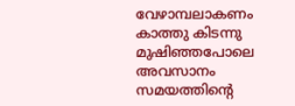വേഴാമ്പലാകണം കാത്തു കിടന്നു മുഷിഞ്ഞപോലെ അവസാനം സമയത്തിന്റെ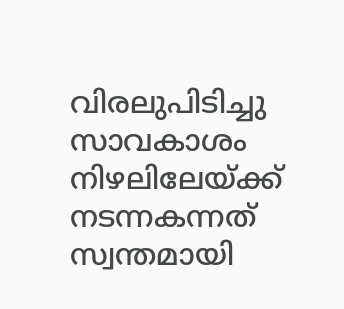വിരലുപിടിച്ചു സാവകാശം നിഴലിലേയ്ക്ക് നടന്നകന്നത് സ്വന്തമായി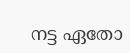നട്ട ഏതോ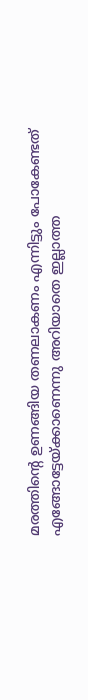മരത്തിന്റെ ഉണങ്ങിയ തണലാകണം എന്നിട്ടും പോകേണ്ടത് എങ്ങോട്ടേയ്ക്കാണെന്നു അറിയാതെ ഇല്ലാത്ത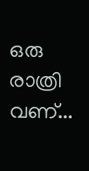ഒരു രാത്രി വണ്...